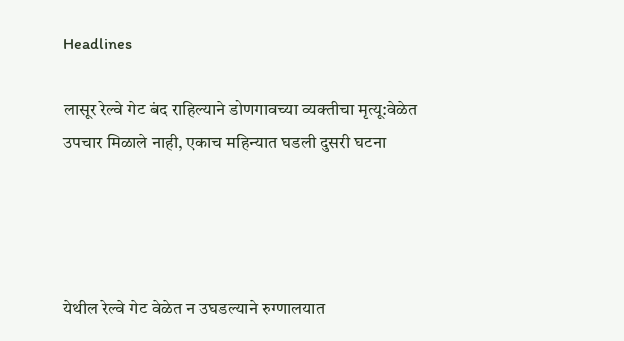Headlines

लासूर रेल्वे गेट बंद राहिल्याने डोणगावच्या व्यक्तीचा मृत्यू:वेळेत उपचार मिळाले नाही, एकाच महिन्यात घडली दुसरी घटना




येथील रेल्वे गेट वेळेत न उघडल्याने रुग्णालयात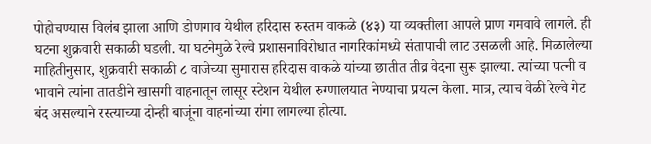पोहोचण्यास विलंब झाला आणि डोणगाव येथील हरिदास रुस्तम वाकळे (४३) या व्यक्तीला आपले प्राण गमवावे लागले. ही घटना शुक्रवारी सकाळी घडली. या घटनेमुळे रेल्वे प्रशासनाविरोधात नागरिकांमध्ये संतापाची लाट उसळली आहे. मिळालेल्या माहितीनुसार, शुक्रवारी सकाळी ८ वाजेच्या सुमारास हरिदास वाकळे यांच्या छातीत तीव्र वेदना सुरू झाल्या. त्यांच्या पत्नी व भावाने त्यांना तातडीने खासगी वाहनातून लासूर स्टेशन येथील रुग्णालयात नेण्याचा प्रयत्न केला. मात्र, त्याच वेळी रेल्वे गेट बंद असल्याने रस्त्याच्या दोन्ही बाजूंना वाहनांच्या रांगा लागल्या होत्या.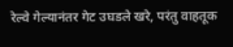रेल्वे गेल्यानंतर गेट उघडले खरे, परंतु वाहतूक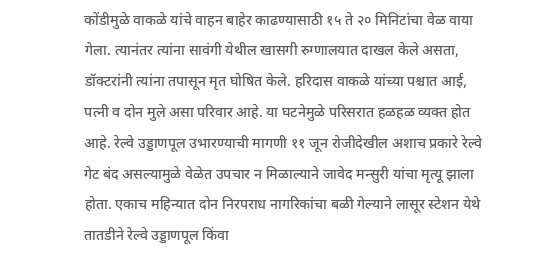कोंडीमुळे वाकळे यांचे वाहन बाहेर काढण्यासाठी १५ ते २० मिनिटांचा वेळ वाया गेला. त्यानंतर त्यांना सावंगी येथील खासगी रुग्णालयात दाखल केले असता, डॉक्टरांनी त्यांना तपासून मृत घोषित केले. हरिदास वाकळे यांच्या पश्चात आई, पत्नी व दोन मुले असा परिवार आहे. या घटनेमुळे परिसरात हळहळ व्यक्त होत आहे. रेल्वे उड्डाणपूल उभारण्याची मागणी ११ जून रोजीदेखील अशाच प्रकारे रेल्वे गेट बंद असल्यामुळे वेळेत उपचार न मिळाल्याने जावेद मन्सुरी यांचा मृत्यू झाला होता. एकाच महिन्यात दोन निरपराध नागरिकांचा बळी गेल्याने लासूर स्टेशन येथे तातडीने रेल्वे उड्डाणपूल किंवा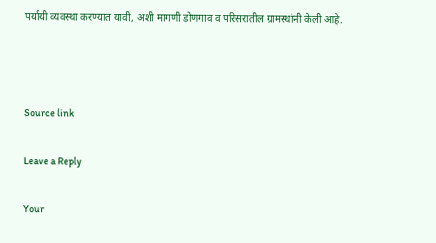पर्यायी व्यवस्था करण्यात यावी, अशी मागणी डोणगाव व परिसरातील ग्रामस्थांनी केली आहे.



Source link

Leave a Reply

Your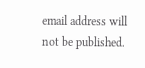email address will not be published.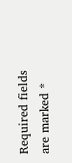Required fields are marked *